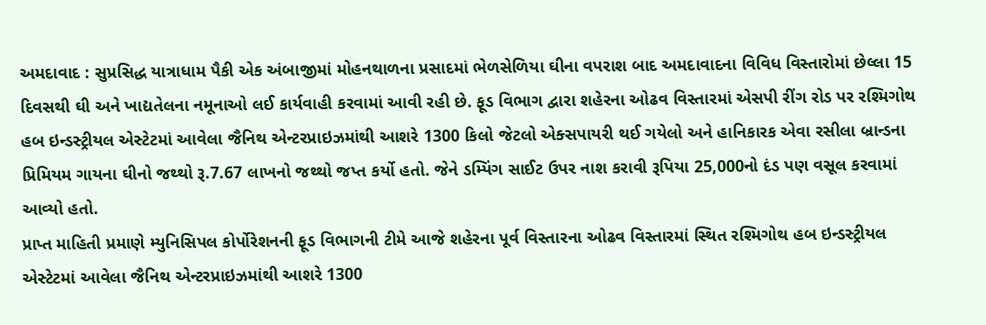અમદાવાદ : સુપ્રસિદ્ધ યાત્રાધામ પૈકી એક અંબાજીમાં મોહનથાળના પ્રસાદમાં ભેળસેળિયા ઘીના વપરાશ બાદ અમદાવાદના વિવિધ વિસ્તારોમાં છેલ્લા 15 દિવસથી ઘી અને ખાદ્યતેલના નમૂનાઓ લઈ કાર્યવાહી કરવામાં આવી રહી છે. ફૂડ વિભાગ દ્વારા શહેરના ઓઢવ વિસ્તારમાં એસપી રીંગ રોડ પર રશ્મિગોથ હબ ઇન્ડસ્ટ્રીયલ એસ્ટેટમાં આવેલા જૈનિથ એન્ટરપ્રાઇઝમાંથી આશરે 1300 કિલો જેટલો એક્સપાયરી થઈ ગયેલો અને હાનિકારક એવા રસીલા બ્રાન્ડના પ્રિમિયમ ગાયના ઘીનો જથ્થો રૂ.7.67 લાખનો જથ્થો જપ્ત કર્યો હતો. જેને ડમ્પિંગ સાઈટ ઉપર નાશ કરાવી રૂપિયા 25,000નો દંડ પણ વસૂલ કરવામાં આવ્યો હતો.
પ્રાપ્ત માહિતી પ્રમાણે મ્યુનિસિપલ કોર્પોરેશનની ફૂડ વિભાગની ટીમે આજે શહેરના પૂર્વ વિસ્તારના ઓઢવ વિસ્તારમાં સ્થિત રશ્મિગોથ હબ ઇન્ડસ્ટ્રીયલ એસ્ટેટમાં આવેલા જૈનિથ એન્ટરપ્રાઇઝમાંથી આશરે 1300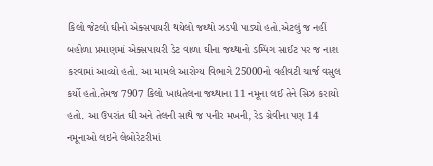કિલો જેટલો ઘીનો એક્સપાયરી થયેલો જથ્થો ઝડપી પાડ્યો હતો.એટલું જ નહીં બહોળા પ્રમાણમાં એક્સપાયરી ડેટ વાળા ઘીના જથ્થાનો ડમ્પિંગ સાઈટ પર જ નાશ કરવામાં આવ્યો હતો. આ મામલે આરોગ્ય વિભાગે 25000નો વહીવટી ચાર્જ વસુલ કર્યો હતો.તેમજ 7907 કિલો ખાદ્યતેલના જથ્થાના 11 નમૂના લઈ તેને સિઝ કરાયો હતો. આ ઉપરાંત ઘી અને તેલની સાથે જ પનીર મખની, રેડ ગ્રેવીના પણ 14 નમૂનાઓ લઇને લેબોરેટરીમાં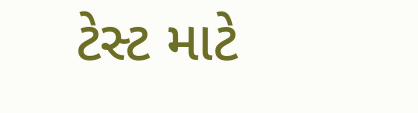ટેસ્ટ માટે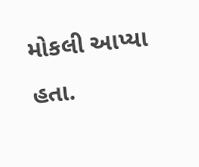મોકલી આપ્યા હતા.